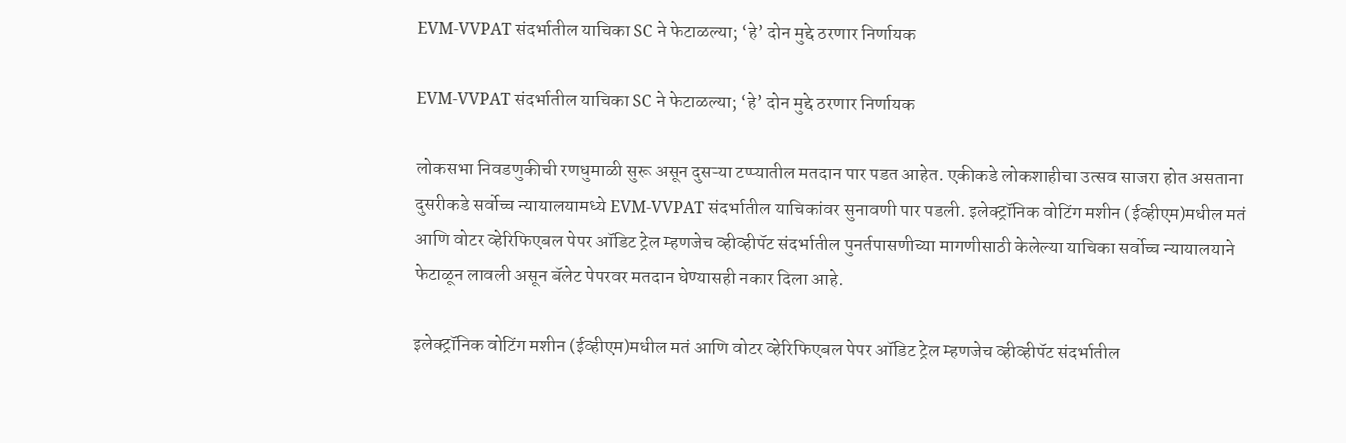EVM-VVPAT संदर्भातील याचिका SC ने फेटाळल्या; ‘हे’ दोन मुद्दे ठरणार निर्णायक

EVM-VVPAT संदर्भातील याचिका SC ने फेटाळल्या; ‘हे’ दोन मुद्दे ठरणार निर्णायक

लोकसभा निवडणुकीची रणधुमाळी सुरू असून दुसऱ्या टप्प्यातील मतदान पार पडत आहेत. एकीकडे लोकशाहीचा उत्सव साजरा होत असताना दुसरीकडे सर्वोच्च न्यायालयामध्ये EVM-VVPAT संदर्भातील याचिकांवर सुनावणी पार पडली. इलेक्ट्रॉनिक वोटिंग मशीन (ईव्हीएम)मधील मतं आणि वोटर व्हेरिफिएबल पेपर ऑडिट ट्रेल म्हणजेच व्हीव्हीपॅट संदर्भातील पुनर्तपासणीच्या मागणीसाठी केलेल्या याचिका सर्वोच्च न्यायालयाने फेटाळून लावली असून बॅलेट पेपरवर मतदान घेण्यासही नकार दिला आहे.

इलेक्ट्रॉनिक वोटिंग मशीन (ईव्हीएम)मधील मतं आणि वोटर व्हेरिफिएबल पेपर ऑडिट ट्रेल म्हणजेच व्हीव्हीपॅट संदर्भातील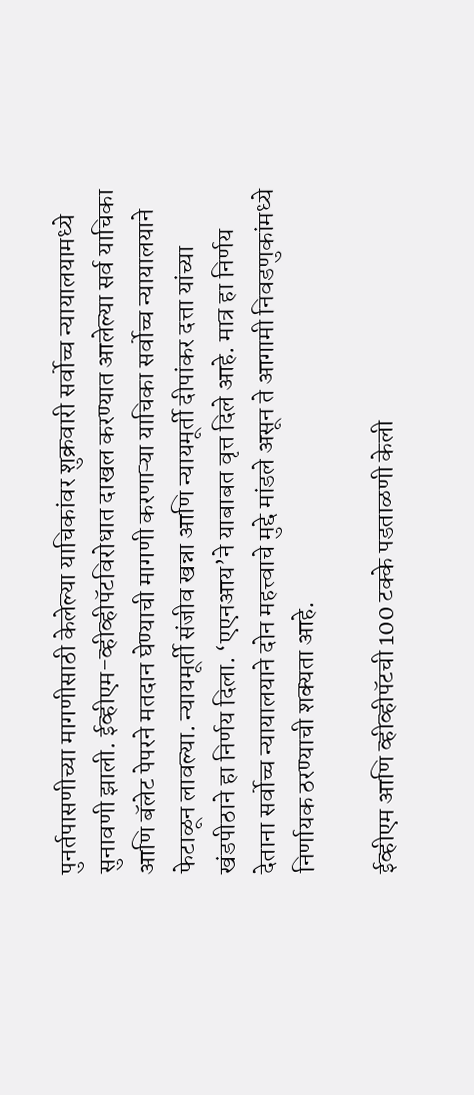पुनर्तपासणीच्या मागणीसाठी केलेल्या याचिकांवर शुक्रवारी सर्वोच्च न्यायालयामध्ये सुनावणी झाली. ईव्हीएम-व्हीव्हीपॅटविरोधात दाखल करण्यात आलेल्या सर्व याचिका आणि बॅलेट पेपरने मतदान घेण्याची मागणी करणाऱ्या याचिका सर्वोच्च न्यायालयाने फेटाळून लावल्या. न्यायमूर्ती संजीव खन्ना आणि न्यायमूर्ती दीपांकर दत्ता यांच्या खंडपीठाने हा निर्णय दिला. ‘एएनआय’ने याबाबत वृत्त दिले आहे. मात्र हा निर्णय देताना सर्वोच्च न्यायालयाने दोन महत्त्वाचे मुद्दे मांडले असून ते आगामी निवडणुकांमध्ये निर्णायक ठरण्याची शक्यता आहे.

ईव्हीएम आणि व्हीव्हीपॅटची 100 टक्के पडताळणी केली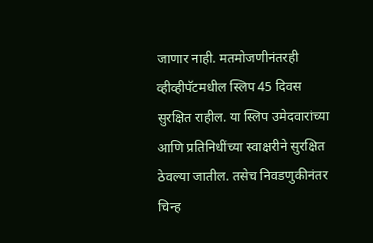जाणार नाही. मतमोजणीनंतरही व्हीव्हीपॅटमधील स्लिप 45 दिवस सुरक्षित राहील. या स्लिप उमेदवारांच्या आणि प्रतिनिधींच्या स्वाक्षरीने सुरक्षित ठेवल्या जातील. तसेच निवडणुकीनंतर चिन्ह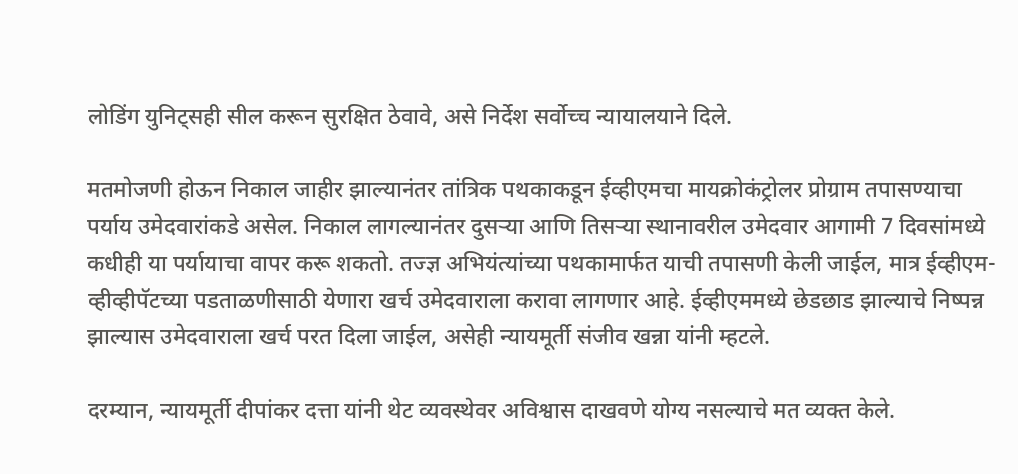लोडिंग युनिट्सही सील करून सुरक्षित ठेवावे, असे निर्देश सर्वोच्च न्यायालयाने दिले.

मतमोजणी होऊन निकाल जाहीर झाल्यानंतर तांत्रिक पथकाकडून ईव्हीएमचा मायक्रोकंट्रोलर प्रोग्राम तपासण्याचा पर्याय उमेदवारांकडे असेल. निकाल लागल्यानंतर दुसऱ्या आणि तिसऱ्या स्थानावरील उमेदवार आगामी 7 दिवसांमध्ये कधीही या पर्यायाचा वापर करू शकतो. तज्ज्ञ अभियंत्यांच्या पथकामार्फत याची तपासणी केली जाईल, मात्र ईव्हीएम-व्हीव्हीपॅटच्या पडताळणीसाठी येणारा खर्च उमेदवाराला करावा लागणार आहे. ईव्हीएममध्ये छेडछाड झाल्याचे निष्पन्न झाल्यास उमेदवाराला खर्च परत दिला जाईल, असेही न्यायमूर्ती संजीव खन्ना यांनी म्हटले.

दरम्यान, न्यायमूर्ती दीपांकर दत्ता यांनी थेट व्यवस्थेवर अविश्वास दाखवणे योग्य नसल्याचे मत व्यक्त केले.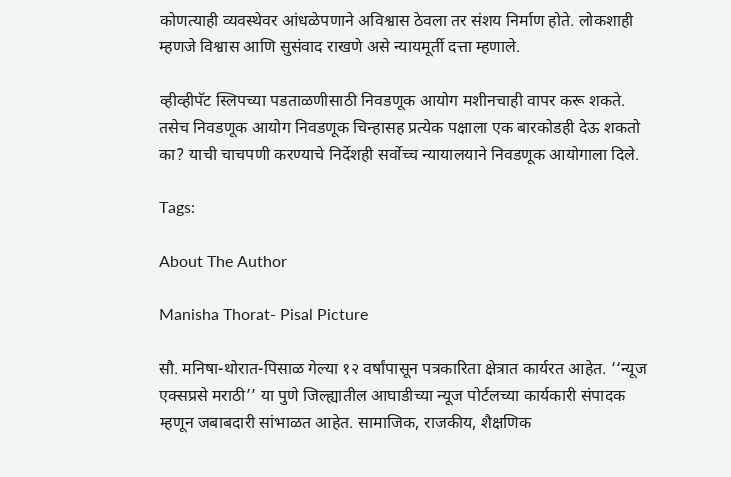कोणत्याही व्यवस्थेवर आंधळेपणाने अविश्वास ठेवला तर संशय निर्माण होते. लोकशाही म्हणजे विश्वास आणि सुसंवाद राखणे असे न्यायमूर्ती दत्ता म्हणाले.

व्हीव्हीपॅट स्लिपच्या पडताळणीसाठी निवडणूक आयोग मशीनचाही वापर करू शकते. तसेच निवडणूक आयोग निवडणूक चिन्हासह प्रत्येक पक्षाला एक बारकोडही देऊ शकतो का? याची चाचपणी करण्याचे निर्देशही सर्वोच्च न्यायालयाने निवडणूक आयोगाला दिले.

Tags:

About The Author

Manisha Thorat- Pisal Picture

सौ. मनिषा-थोरात-पिसाळ गेल्या १२ वर्षांपासून पत्रकारिता क्षेत्रात कार्यरत आहेत. ‘‘न्यूज एक्सप्रसे मराठी’’ या पुणे जिल्ह्यातील आघाडीच्या न्यूज पोर्टलच्या कार्यकारी संपादक म्हणून जबाबदारी सांभाळत आहेत. सामाजिक, राजकीय, शैक्षणिक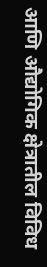आणि औद्योगिक क्षेत्रातील विविध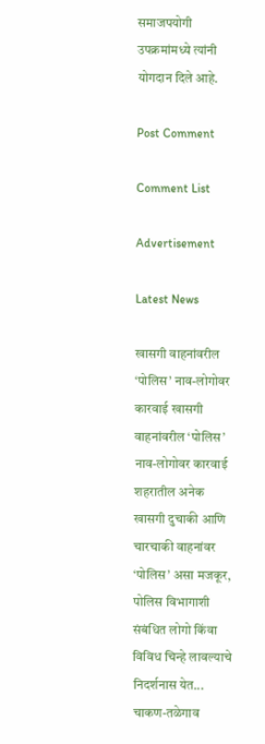समाजपयोगी उपक्रमांमध्ये त्यांनी योगदान दिले आहे.

Post Comment

Comment List

Advertisement

Latest News

खासगी वाहनांवरील ‘पोलिस’ नाव-लोगोवर कारवाई खासगी वाहनांवरील ‘पोलिस’ नाव-लोगोवर कारवाई
शहरातील अनेक खासगी दुचाकी आणि चारचाकी वाहनांवर ‘पोलिस’ असा मजकूर, पोलिस विभागाशी संबंधित लोगो किंवा विविध चिन्हे लावल्याचे निदर्शनास येत...
चाकण-तळेगाव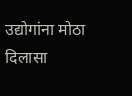उद्योगांना मोठा दिलासा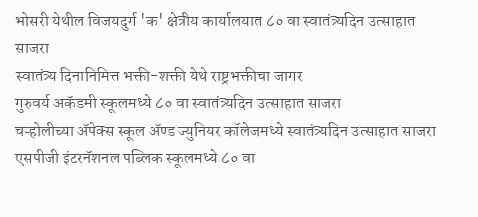भोसरी येथील विजयदुर्ग 'क' क्षेत्रीय कार्यालयात ८० वा स्वातंत्र्यदिन उत्साहात साजरा
स्वातंत्र्य दिनानिमित्त भक्ती-शक्ती येथे राष्ट्रभक्तीचा जागर
गुरुवर्य अकॅडमी स्कूलमध्ये ८० वा स्वातंत्र्यदिन उत्साहात साजरा
चऱ्होलीच्या अ‍ॅपेक्स स्कूल अ‍ॅण्ड ज्युनियर कॉलेजमध्ये स्वातंत्र्यदिन उत्साहात साजरा
एसपीजी इंटरनॅशनल पब्लिक स्कूलमध्ये ८० वा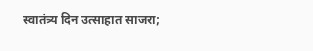स्वातंत्र्य दिन उत्साहात साजरा;